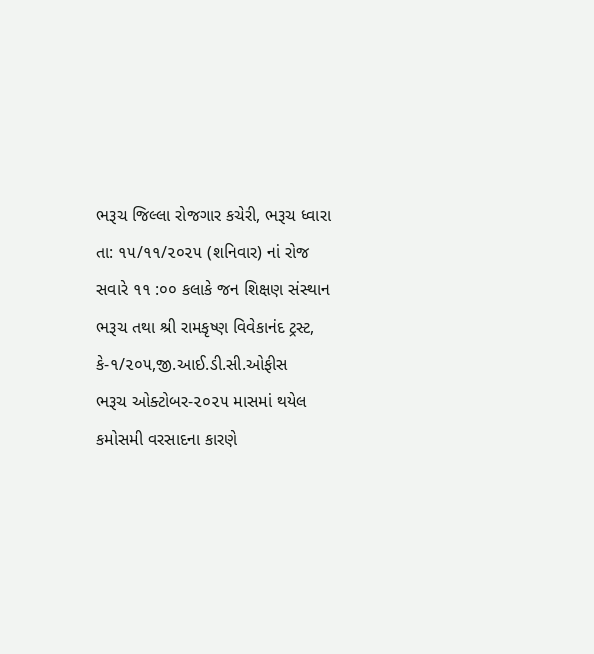ભરૂચ જિલ્લા રોજગાર કચેરી, ભરૂચ ધ્વારા તા: ૧૫/૧૧/૨૦૨૫ (શનિવાર) નાં રોજ સવારે ૧૧ :૦૦ કલાકે જન શિક્ષણ સંસ્થાન ભરૂચ તથા શ્રી રામકૃષ્ણ વિવેકાનંદ ટ્રસ્ટ, કે-૧/૨૦૫,જી.આઈ.ડી.સી.ઓફીસ
ભરૂચ ઓક્ટોબર-૨૦૨૫ માસમાં થયેલ કમોસમી વરસાદના કારણે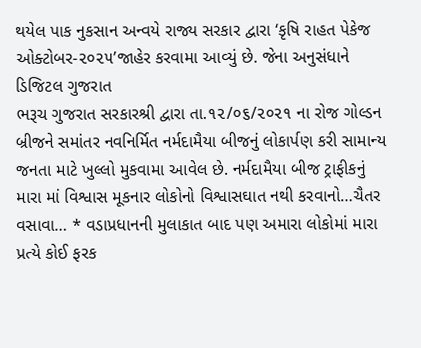થયેલ પાક નુકસાન અન્વયે રાજ્ય સરકાર દ્વારા ‘કૃષિ રાહત પેકેજ ઓક્ટોબર-૨૦૨૫’જાહેર કરવામા આવ્યું છે. જેના અનુસંધાને ડિજિટલ ગુજરાત
ભરૂચ ગુજરાત સરકારશ્રી દ્વારા તા.૧૨/૦૬/૨૦૨૧ ના રોજ ગોલ્ડન બ્રીજને સમાંતર નવનિર્મિત નર્મદામૈયા બીજનું લોકાર્પણ કરી સામાન્ય જનતા માટે ખુલ્લો મુકવામા આવેલ છે. નર્મદામૈયા બીજ ટ્રાફીકનું
મારા માં વિશ્વાસ મૂકનાર લોકોનો વિશ્વાસઘાત નથી કરવાનો…ચૈતર વસાવા… * વડાપ્રધાનની મુલાકાત બાદ પણ અમારા લોકોમાં મારા પ્રત્યે કોઈ ફરક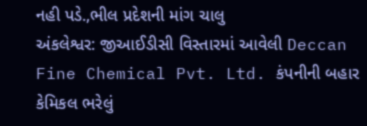નહી પડે.,ભીલ પ્રદેશની માંગ ચાલુ
અંકલેશ્વર: જીઆઈડીસી વિસ્તારમાં આવેલી Deccan Fine Chemical Pvt. Ltd. કંપનીની બહાર કેમિકલ ભરેલું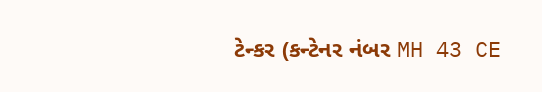ટેન્કર (કન્ટેનર નંબર MH 43 CE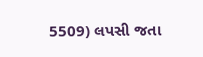5509) લપસી જતા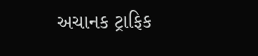અચાનક ટ્રાફિક